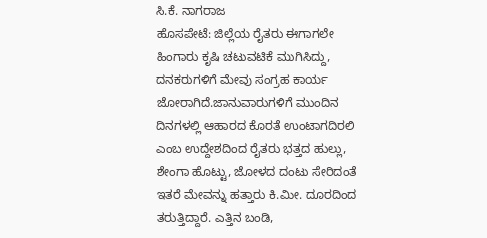ಸಿ.ಕೆ. ನಾಗರಾಜ
ಹೊಸಪೇಟೆ: ಜಿಲ್ಲೆಯ ರೈತರು ಈಗಾಗಲೇ ಹಿಂಗಾರು ಕೃಷಿ ಚಟುವಟಿಕೆ ಮುಗಿಸಿದ್ದು, ದನಕರುಗಳಿಗೆ ಮೇವು ಸಂಗ್ರಹ ಕಾರ್ಯ ಜೋರಾಗಿದೆ.ಜಾನುವಾರುಗಳಿಗೆ ಮುಂದಿನ ದಿನಗಳಲ್ಲಿ ಆಹಾರದ ಕೊರತೆ ಉಂಟಾಗದಿರಲಿ ಎಂಬ ಉದ್ದೇಶದಿಂದ ರೈತರು ಭತ್ತದ ಹುಲ್ಲು, ಶೇಂಗಾ ಹೊಟ್ಟು, ಜೋಳದ ದಂಟು ಸೇರಿದಂತೆ ಇತರೆ ಮೇವನ್ನು ಹತ್ತಾರು ಕಿ.ಮೀ. ದೂರದಿಂದ ತರುತ್ತಿದ್ದಾರೆ. ಎತ್ತಿನ ಬಂಡಿ,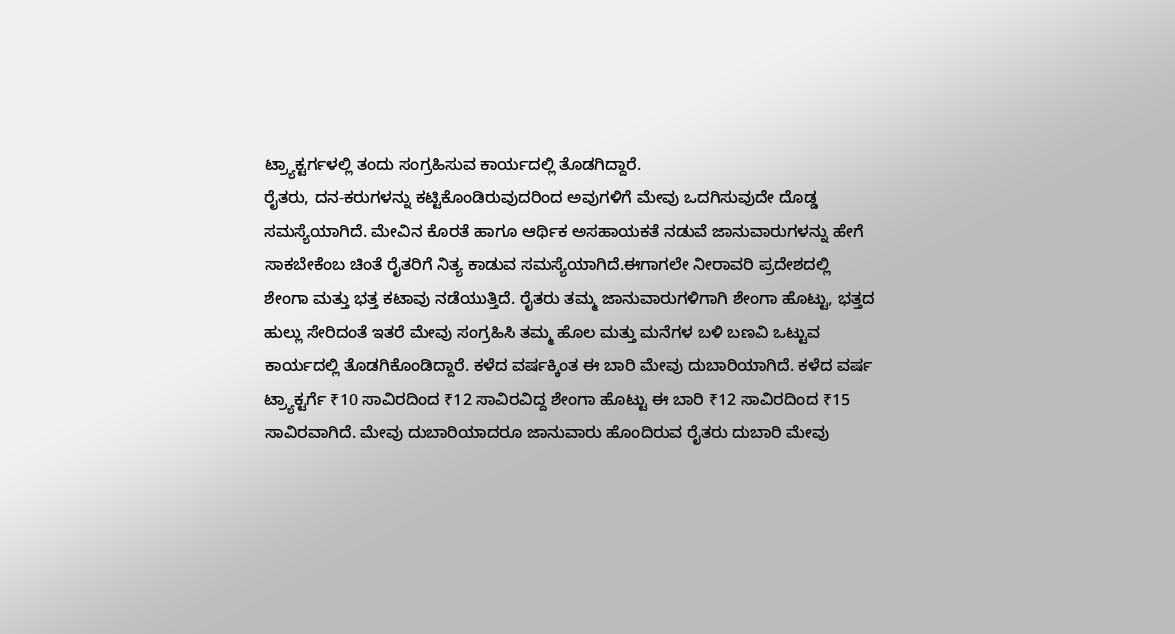ಟ್ರ್ಯಾಕ್ಟರ್ಗಳಲ್ಲಿ ತಂದು ಸಂಗ್ರಹಿಸುವ ಕಾರ್ಯದಲ್ಲಿ ತೊಡಗಿದ್ದಾರೆ.
ರೈತರು, ದನ-ಕರುಗಳನ್ನು ಕಟ್ಟಿಕೊಂಡಿರುವುದರಿಂದ ಅವುಗಳಿಗೆ ಮೇವು ಒದಗಿಸುವುದೇ ದೊಡ್ಡ ಸಮಸ್ಯೆಯಾಗಿದೆ. ಮೇವಿನ ಕೊರತೆ ಹಾಗೂ ಆರ್ಥಿಕ ಅಸಹಾಯಕತೆ ನಡುವೆ ಜಾನುವಾರುಗಳನ್ನು ಹೇಗೆ ಸಾಕಬೇಕೆಂಬ ಚಿಂತೆ ರೈತರಿಗೆ ನಿತ್ಯ ಕಾಡುವ ಸಮಸ್ಯೆಯಾಗಿದೆ.ಈಗಾಗಲೇ ನೀರಾವರಿ ಪ್ರದೇಶದಲ್ಲಿ ಶೇಂಗಾ ಮತ್ತು ಭತ್ತ ಕಟಾವು ನಡೆಯುತ್ತಿದೆ. ರೈತರು ತಮ್ಮ ಜಾನುವಾರುಗಳಿಗಾಗಿ ಶೇಂಗಾ ಹೊಟ್ಟು, ಭತ್ತದ ಹುಲ್ಲು ಸೇರಿದಂತೆ ಇತರೆ ಮೇವು ಸಂಗ್ರಹಿಸಿ ತಮ್ಮ ಹೊಲ ಮತ್ತು ಮನೆಗಳ ಬಳಿ ಬಣವಿ ಒಟ್ಟುವ ಕಾರ್ಯದಲ್ಲಿ ತೊಡಗಿಕೊಂಡಿದ್ದಾರೆ. ಕಳೆದ ವರ್ಷಕ್ಕಿಂತ ಈ ಬಾರಿ ಮೇವು ದುಬಾರಿಯಾಗಿದೆ. ಕಳೆದ ವರ್ಷ ಟ್ರ್ಯಾಕ್ಟರ್ಗೆ ₹10 ಸಾವಿರದಿಂದ ₹12 ಸಾವಿರವಿದ್ದ ಶೇಂಗಾ ಹೊಟ್ಟು ಈ ಬಾರಿ ₹12 ಸಾವಿರದಿಂದ ₹15 ಸಾವಿರವಾಗಿದೆ. ಮೇವು ದುಬಾರಿಯಾದರೂ ಜಾನುವಾರು ಹೊಂದಿರುವ ರೈತರು ದುಬಾರಿ ಮೇವು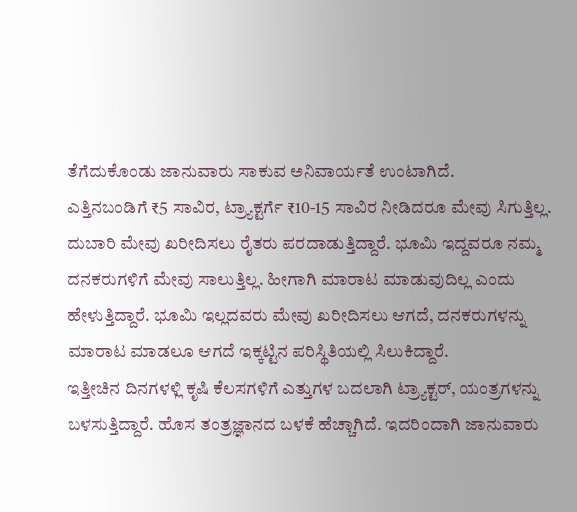ತೆಗೆದುಕೊಂಡು ಜಾನುವಾರು ಸಾಕುವ ಅನಿವಾರ್ಯತೆ ಉಂಟಾಗಿದೆ.
ಎತ್ತಿನಬಂಡಿಗೆ ₹5 ಸಾವಿರ, ಟ್ರ್ಯಾಕ್ಟರ್ಗೆ ₹10-15 ಸಾವಿರ ನೀಡಿದರೂ ಮೇವು ಸಿಗುತ್ತಿಲ್ಲ. ದುಬಾರಿ ಮೇವು ಖರೀದಿಸಲು ರೈತರು ಪರದಾಡುತ್ತಿದ್ದಾರೆ. ಭೂಮಿ ಇದ್ದವರೂ ನಮ್ಮ ದನಕರುಗಳಿಗೆ ಮೇವು ಸಾಲುತ್ತಿಲ್ಲ. ಹೀಗಾಗಿ ಮಾರಾಟ ಮಾಡುವುದಿಲ್ಲ ಎಂದು ಹೇಳುತ್ತಿದ್ದಾರೆ. ಭೂಮಿ ಇಲ್ಲದವರು ಮೇವು ಖರೀದಿಸಲು ಆಗದೆ, ದನಕರುಗಳನ್ನು ಮಾರಾಟ ಮಾಡಲೂ ಆಗದೆ ಇಕ್ಕಟ್ಟಿನ ಪರಿಸ್ಥಿತಿಯಲ್ಲಿ ಸಿಲುಕಿದ್ದಾರೆ.
ಇತ್ತೀಚಿನ ದಿನಗಳಳ್ಲಿ ಕೃಷಿ ಕೆಲಸಗಳಿಗೆ ಎತ್ತುಗಳ ಬದಲಾಗಿ ಟ್ರ್ಯಾಕ್ಟರ್, ಯಂತ್ರಗಳನ್ನು ಬಳಸುತ್ತಿದ್ದಾರೆ. ಹೊಸ ತಂತ್ರಜ್ಞಾನದ ಬಳಕೆ ಹೆಚ್ಚಾಗಿದೆ. ಇದರಿಂದಾಗಿ ಜಾನುವಾರು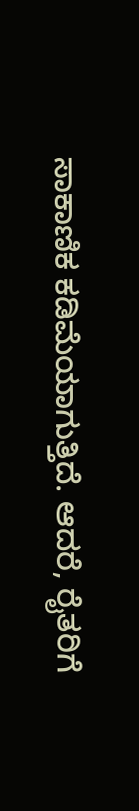ಸಾಕಾಣಿಕ ಕಡಿಮೆಯಾಗುತ್ತಿದೆ. ಆದರೆ, ರೈತರಿಗೆ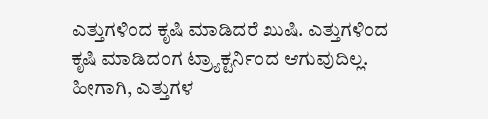ಎತ್ತುಗಳಿಂದ ಕೃಷಿ ಮಾಡಿದರೆ ಖುಷಿ. ಎತ್ತುಗಳಿಂದ ಕೃಷಿ ಮಾಡಿದಂಗ ಟ್ರ್ಯಾಕ್ಟರ್ನಿಂದ ಆಗುವುದಿಲ್ಲ. ಹೀಗಾಗಿ, ಎತ್ತುಗಳ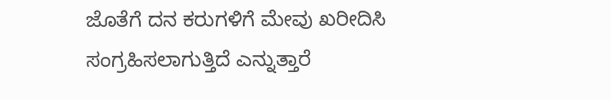ಜೊತೆಗೆ ದನ ಕರುಗಳಿಗೆ ಮೇವು ಖರೀದಿಸಿ ಸಂಗ್ರಹಿಸಲಾಗುತ್ತಿದೆ ಎನ್ನುತ್ತಾರೆ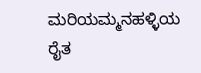ಮರಿಯಮ್ಮನಹಳ್ಳಿಯ ರೈತ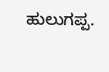ಹುಲುಗಪ್ಪ.